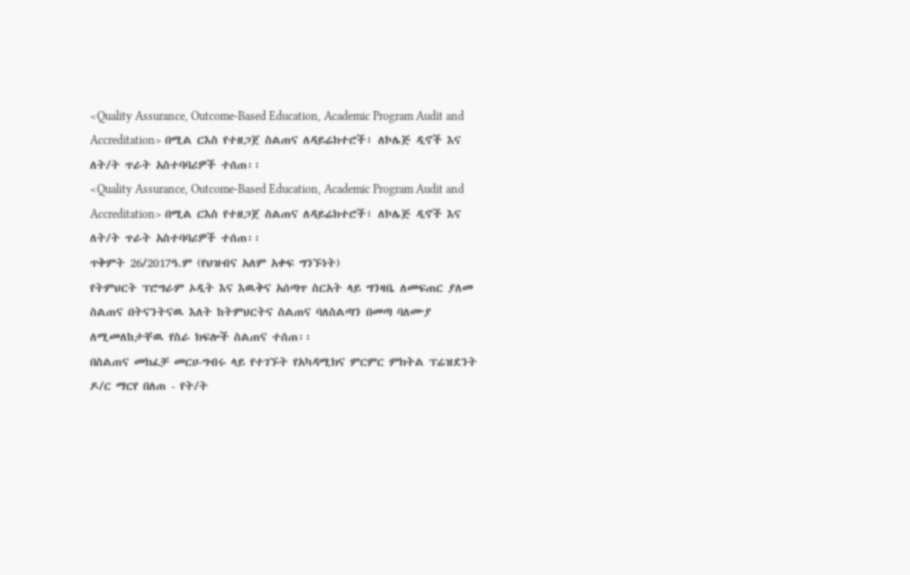<Quality Assurance, Outcome-Based Education, Academic Program Audit and Accreditation> በሚል ርእስ የተዘጋጀ ስልጠና ለዳይሬክተሮች፣ ለኮሌጅ ዲኖች እና ለት/ት ጥራት አስተባባሪዎች ተሰጠ፡፡
<Quality Assurance, Outcome-Based Education, Academic Program Audit and Accreditation> በሚል ርእስ የተዘጋጀ ስልጠና ለዳይሬክተሮች፣ ለኮሌጅ ዲኖች እና ለት/ት ጥራት አስተባባሪዎች ተሰጠ፡፡
ጥቅምት 26/2017ዓ.ም (የህዝብና አለም አቀፍ ግንኙነት)
የትምህርት ፕሮግራም ኦዲት እና እዉቅና አሰጣጥ ስርአት ላይ ግንዛቤ ለመፍጠር ያለመ ስልጠና በትናንትናዉ እለት ከትምህርትና ስልጠና ባለስልጣን በመጣ ባለሙያ ለሚመለከታቸዉ የስራ ክፍሎች ስልጠና ተሰጠ፡፡
በስልጠና መክፈቻ መርሀ-ግብሩ ላይ የተገኙት የአካዳሚክና ምርምር ምክትል ፕሬዝደንት ዶ/ር ማርየ በለጠ - የት/ት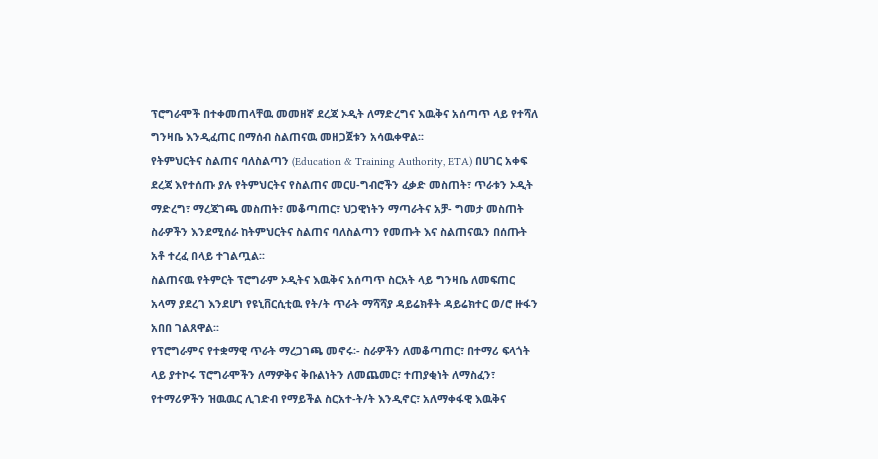ፕሮግራሞች በተቀመጠላቸዉ መመዘኛ ደረጃ ኦዲት ለማድረግና እዉቅና አሰጣጥ ላይ የተሻለ ግንዛቤ እንዲፈጠር በማሰብ ስልጠናዉ መዘጋጀቱን አሳዉቀዋል፡፡
የትምህርትና ስልጠና ባለስልጣን (Education & Training Authority, ETA) በሀገር አቀፍ ደረጃ እየተሰጡ ያሉ የትምህርትና የስልጠና መርሀ-ግብሮችን ፈቃድ መስጠት፣ ጥራቱን ኦዲት ማድረግ፣ ማረጃገጫ መስጠት፣ መቆጣጠር፣ ህጋዊነትን ማጣራትና አቻ- ግመታ መስጠት ስራዎችን እንደሚሰራ ከትምህርትና ስልጠና ባለስልጣን የመጡት እና ስልጠናዉን በሰጡት አቶ ተረፈ በላይ ተገልጧል፡፡
ስልጠናዉ የትምርት ፕሮግራም ኦዲትና እዉቅና አሰጣጥ ስርአት ላይ ግንዛቤ ለመፍጠር አላማ ያደረገ እንደሆነ የዩኒቨርሲቲዉ የት/ት ጥራት ማሻሻያ ዳይሬክቶት ዳይሬክተር ወ/ሮ ዙፋን አበበ ገልጸዋል፡፡
የፕሮግራምና የተቋማዊ ጥራት ማረጋገጫ መኖሩ፡- ስራዎችን ለመቆጣጠር፣ በተማሪ ፍላጎት ላይ ያተኮሩ ፕሮግራሞችን ለማዎቅና ቅቡልነትን ለመጨመር፣ ተጠያቂነት ለማስፈን፣ የተማሪዎችን ዝዉዉር ሊገድብ የማይችል ስርአተ-ት/ት እንዲኖር፣ አለማቀፋዊ እዉቅና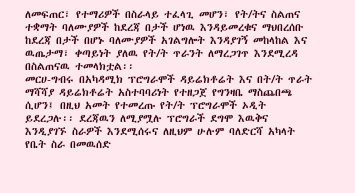ለመፍጠር፣ የተማሪዎች በስራላይ ተፈላጊ መሆን፣ የት/ትና ስልጠና ተቋማት ባለሙያዎች ከደረጃ በታች ሆነዉ እንዳይመረቁና ማህበረሰቡ ከደረጃ በታች በሆኑ ባለሙያዎች አገልግሎት እንዳያገኝ መከላከል እና ዉጤታማ፣ ቀጣይነት ያለዉ የት/ት ጥራንት ለማረጋገጥ እንደሚረዳ በስልጠናዉ ተመላክቷል፡፡
መርሀ-ግብሩ በአካዳሚክ ፕሮግራሞች ዳይሬክቶሬት እና በት/ት ጥራት ማሻሻያ ዳይሬክቶሬት አስተባባሪነት የተዘጋጀ የግንዛቤ ማስጨበጫ ሲሆን፤ በዚህ አመት የተመረጡ የት/ት ፕሮግራሞች ኦዲት ይደረጋሉ፡፡ ደረጃዉን ለሚያሟሉ ፕሮግራች ደግሞ እዉቅና እንዲያገኙ ስራዎች እንደሚሰሩና ለዚህም ሁሉም ባለድርሻ አካላት የቤት ስራ በመዉሰድ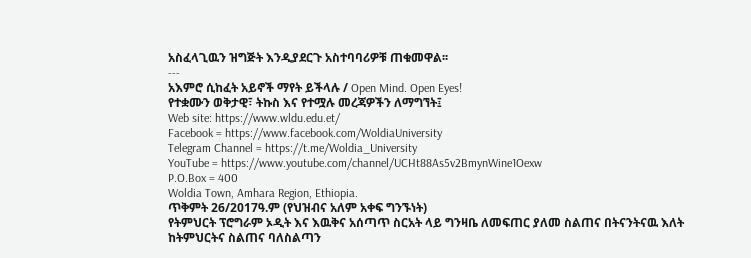አስፈላጊዉን ዝግጅት እንዲያደርጉ አስተባባሪዎቹ ጠቁመዋል፡፡
---
አእምሮ ሲከፈት አይኖች ማየት ይችላሉ / Open Mind. Open Eyes!
የተቋሙን ወቅታዊ፣ ትኩስ እና የተሟሉ መረጃዎችን ለማግኘት፤
Web site: https://www.wldu.edu.et/
Facebook = https://www.facebook.com/WoldiaUniversity
Telegram Channel = https://t.me/Woldia_University
YouTube = https://www.youtube.com/channel/UCHt88As5v2BmynWine1Oexw
P.O.Box = 400
Woldia Town, Amhara Region, Ethiopia.
ጥቅምት 26/2017ዓ.ም (የህዝብና አለም አቀፍ ግንኙነት)
የትምህርት ፕሮግራም ኦዲት እና እዉቅና አሰጣጥ ስርአት ላይ ግንዛቤ ለመፍጠር ያለመ ስልጠና በትናንትናዉ እለት ከትምህርትና ስልጠና ባለስልጣን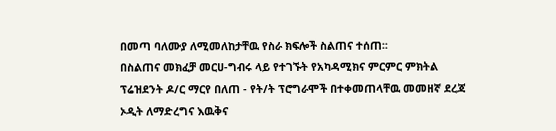በመጣ ባለሙያ ለሚመለከታቸዉ የስራ ክፍሎች ስልጠና ተሰጠ፡፡
በስልጠና መክፈቻ መርሀ-ግብሩ ላይ የተገኙት የአካዳሚክና ምርምር ምክትል ፕሬዝደንት ዶ/ር ማርየ በለጠ - የት/ት ፕሮግራሞች በተቀመጠላቸዉ መመዘኛ ደረጃ ኦዲት ለማድረግና እዉቅና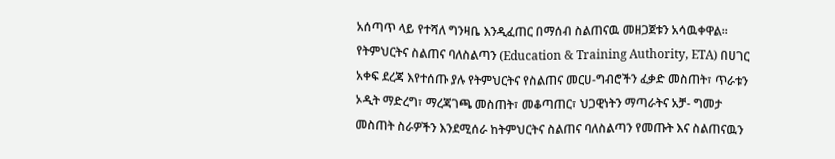አሰጣጥ ላይ የተሻለ ግንዛቤ እንዲፈጠር በማሰብ ስልጠናዉ መዘጋጀቱን አሳዉቀዋል፡፡
የትምህርትና ስልጠና ባለስልጣን (Education & Training Authority, ETA) በሀገር አቀፍ ደረጃ እየተሰጡ ያሉ የትምህርትና የስልጠና መርሀ-ግብሮችን ፈቃድ መስጠት፣ ጥራቱን ኦዲት ማድረግ፣ ማረጃገጫ መስጠት፣ መቆጣጠር፣ ህጋዊነትን ማጣራትና አቻ- ግመታ መስጠት ስራዎችን እንደሚሰራ ከትምህርትና ስልጠና ባለስልጣን የመጡት እና ስልጠናዉን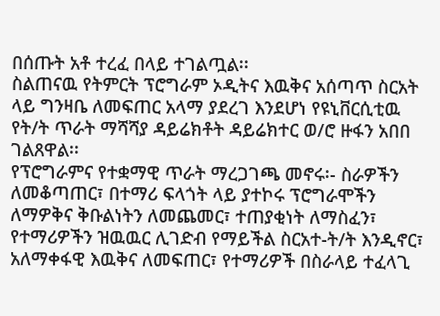በሰጡት አቶ ተረፈ በላይ ተገልጧል፡፡
ስልጠናዉ የትምርት ፕሮግራም ኦዲትና እዉቅና አሰጣጥ ስርአት ላይ ግንዛቤ ለመፍጠር አላማ ያደረገ እንደሆነ የዩኒቨርሲቲዉ የት/ት ጥራት ማሻሻያ ዳይሬክቶት ዳይሬክተር ወ/ሮ ዙፋን አበበ ገልጸዋል፡፡
የፕሮግራምና የተቋማዊ ጥራት ማረጋገጫ መኖሩ፡- ስራዎችን ለመቆጣጠር፣ በተማሪ ፍላጎት ላይ ያተኮሩ ፕሮግራሞችን ለማዎቅና ቅቡልነትን ለመጨመር፣ ተጠያቂነት ለማስፈን፣ የተማሪዎችን ዝዉዉር ሊገድብ የማይችል ስርአተ-ት/ት እንዲኖር፣ አለማቀፋዊ እዉቅና ለመፍጠር፣ የተማሪዎች በስራላይ ተፈላጊ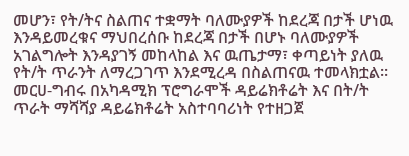መሆን፣ የት/ትና ስልጠና ተቋማት ባለሙያዎች ከደረጃ በታች ሆነዉ እንዳይመረቁና ማህበረሰቡ ከደረጃ በታች በሆኑ ባለሙያዎች አገልግሎት እንዳያገኝ መከላከል እና ዉጤታማ፣ ቀጣይነት ያለዉ የት/ት ጥራንት ለማረጋገጥ እንደሚረዳ በስልጠናዉ ተመላክቷል፡፡
መርሀ-ግብሩ በአካዳሚክ ፕሮግራሞች ዳይሬክቶሬት እና በት/ት ጥራት ማሻሻያ ዳይሬክቶሬት አስተባባሪነት የተዘጋጀ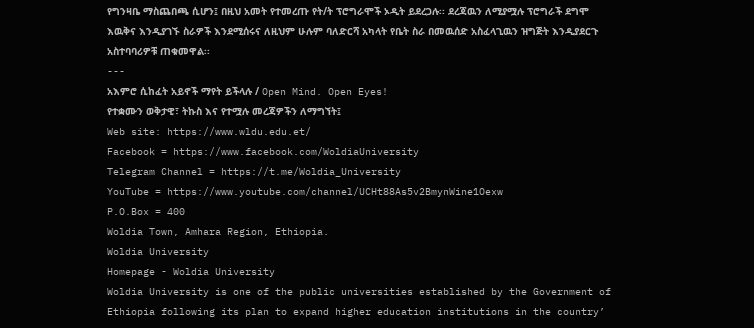የግንዛቤ ማስጨበጫ ሲሆን፤ በዚህ አመት የተመረጡ የት/ት ፕሮግራሞች ኦዲት ይደረጋሉ፡፡ ደረጃዉን ለሚያሟሉ ፕሮግራች ደግሞ እዉቅና እንዲያገኙ ስራዎች እንደሚሰሩና ለዚህም ሁሉም ባለድርሻ አካላት የቤት ስራ በመዉሰድ አስፈላጊዉን ዝግጅት እንዲያደርጉ አስተባባሪዎቹ ጠቁመዋል፡፡
---
አእምሮ ሲከፈት አይኖች ማየት ይችላሉ / Open Mind. Open Eyes!
የተቋሙን ወቅታዊ፣ ትኩስ እና የተሟሉ መረጃዎችን ለማግኘት፤
Web site: https://www.wldu.edu.et/
Facebook = https://www.facebook.com/WoldiaUniversity
Telegram Channel = https://t.me/Woldia_University
YouTube = https://www.youtube.com/channel/UCHt88As5v2BmynWine1Oexw
P.O.Box = 400
Woldia Town, Amhara Region, Ethiopia.
Woldia University
Homepage - Woldia University
Woldia University is one of the public universities established by the Government of Ethiopia following its plan to expand higher education institutions in the country’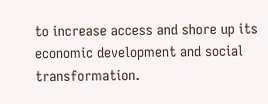to increase access and shore up its economic development and social transformation.